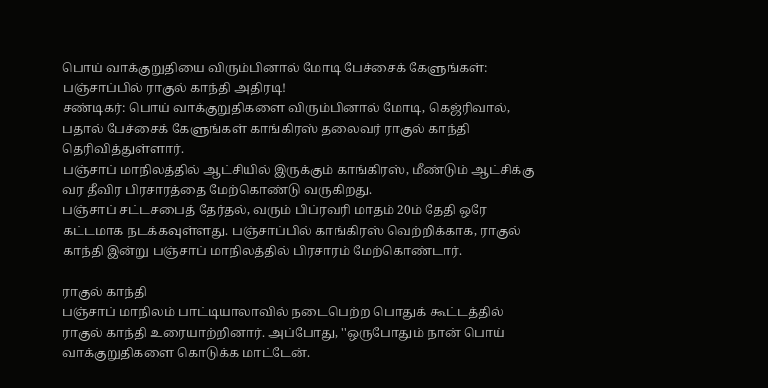பொய் வாக்குறுதியை விரும்பினால் மோடி பேச்சைக் கேளுங்கள்: பஞ்சாப்பில் ராகுல் காந்தி அதிரடி!
சண்டிகர்: பொய் வாக்குறுதிகளை விரும்பினால் மோடி, கெஜ்ரிவால், பதால் பேச்சைக் கேளுங்கள் காங்கிரஸ் தலைவர் ராகுல் காந்தி தெரிவித்துள்ளார்.
பஞ்சாப் மாநிலத்தில் ஆட்சியில் இருக்கும் காங்கிரஸ், மீண்டும் ஆட்சிக்கு வர தீவிர பிரசாரத்தை மேற்கொண்டு வருகிறது.
பஞ்சாப் சட்டசபைத் தேர்தல், வரும் பிப்ரவரி மாதம் 20ம் தேதி ஒரே கட்டமாக நடக்கவுள்ளது. பஞ்சாப்பில் காங்கிரஸ் வெற்றிக்காக, ராகுல் காந்தி இன்று பஞ்சாப் மாநிலத்தில் பிரசாரம் மேற்கொண்டார்.

ராகுல் காந்தி
பஞ்சாப் மாநிலம் பாட்டியாலாவில் நடைபெற்ற பொதுக் கூட்டத்தில் ராகுல் காந்தி உரையாற்றினார். அப்போது, ''ஒருபோதும் நான் பொய் வாக்குறுதிகளை கொடுக்க மாட்டேன்.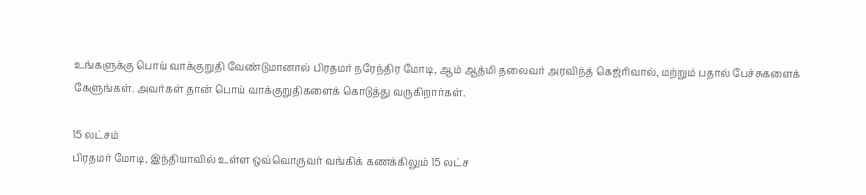உங்களுக்கு பொய் வாக்குறுதி வேண்டுமானால் பிரதமர் நரேந்திர மோடி, ஆம் ஆத்மி தலைவர் அரவிந்த் கெஜ்ரிவால், மற்றும் பதால் பேச்சுகளைக் கேளுங்கள். அவர்கள் தான் பொய் வாக்குறுதிகளைக் கொடுத்து வருகிறார்கள்.

15 லட்சம்
பிரதமர் மோடி, இந்தியாவில் உள்ள ஒவ்வொருவர் வங்கிக் கணக்கிலும் 15 லட்ச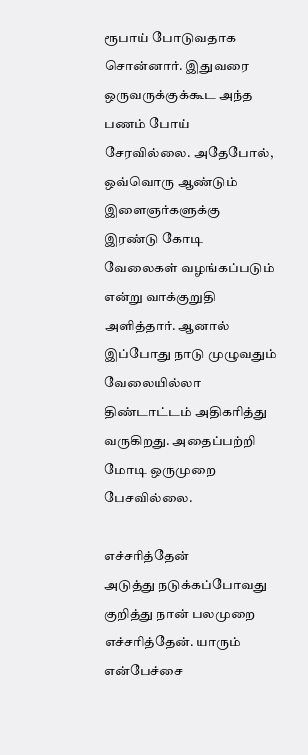ரூபாய் போடுவதாக சொன்னார். இதுவரை ஒருவருக்குக்கூட அந்த பணம் போய் சேரவில்லை. அதேபோல், ஒவ்வொரு ஆண்டும் இளைஞர்களுக்கு இரண்டு கோடி வேலைகள் வழங்கப்படும் என்று வாக்குறுதி அளித்தார். ஆனால் இப்போது நாடு முழுவதும் வேலையில்லா திண்டாட்டம் அதிகரித்து வருகிறது. அதைப்பற்றி மோடி ஒருமுறை பேசவில்லை.

எச்சரித்தேன்
அடுத்து நடுக்கப்போவது குறித்து நான் பலமுறை எச்சரித்தேன். யாரும் என்பேச்சை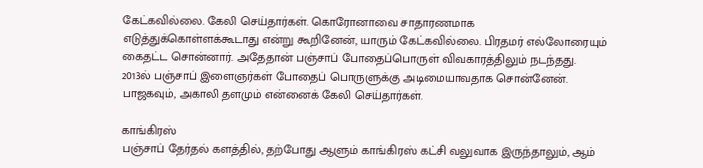கேட்கவில்லை. கேலி செய்தார்கள். கொரோனாவை சாதாரணமாக எடுத்துக்கொள்ளக்கூடாது என்று கூறினேன், யாரும் கேட்கவில்லை. பிரதமர் எல்லோரையும் கைதட்ட சொன்னார். அதேதான் பஞ்சாப் போதைப்பொருள் விவகாரத்திலும் நடந்தது. 2013ல் பஞ்சாப் இளைஞர்கள் போதைப் பொருளுக்கு அடிமையாவதாக சொன்னேன். பாஜகவும், அகாலி தளமும் என்னைக் கேலி செய்தார்கள்.

காங்கிரஸ்
பஞ்சாப் தேர்தல் களத்தில், தற்போது ஆளும் காங்கிரஸ் கட்சி வலுவாக இருந்தாலும், ஆம்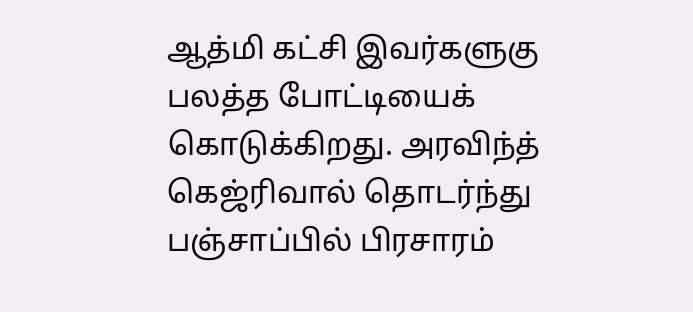ஆத்மி கட்சி இவர்களுகு பலத்த போட்டியைக் கொடுக்கிறது. அரவிந்த் கெஜ்ரிவால் தொடர்ந்து பஞ்சாப்பில் பிரசாரம்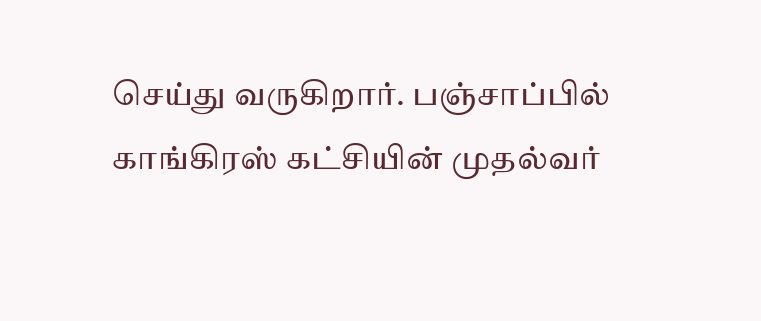செய்து வருகிறார். பஞ்சாப்பில் காங்கிரஸ் கட்சியின் முதல்வர்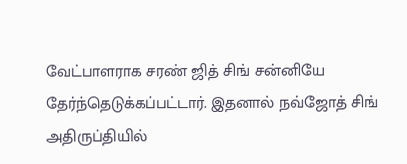வேட்பாளராக சரண் ஜித் சிங் சன்னியே தேர்ந்தெடுக்கப்பட்டார். இதனால் நவ்ஜோத் சிங் அதிருப்தியில்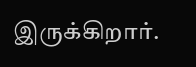இருக்கிறார்.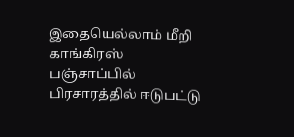இதையெல்லாம் மீறி காங்கிரஸ் பஞ்சாப்பில் பிரசாரத்தில் ஈடுபட்டு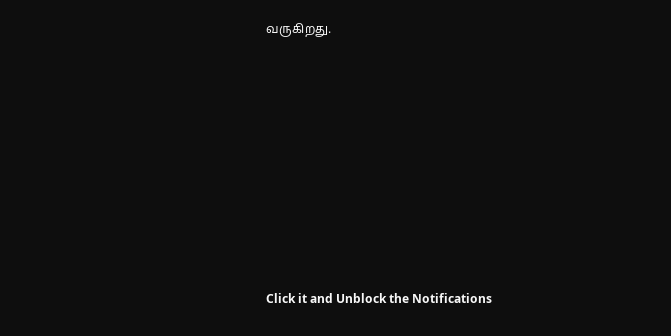வருகிறது.












Click it and Unblock the Notifications